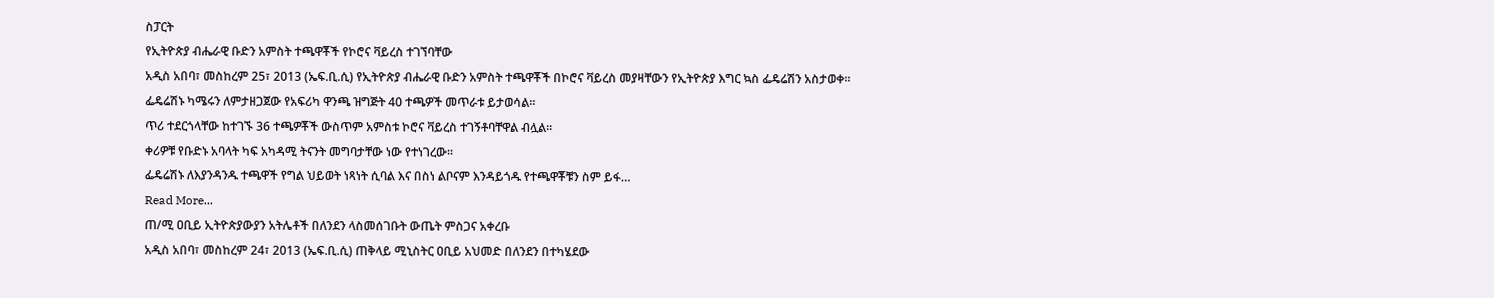ስፓርት
የኢትዮጵያ ብሔራዊ ቡድን አምስት ተጫዋቾች የኮሮና ቫይረስ ተገኘባቸው
አዲስ አበባ፣ መስከረም 25፣ 2013 (ኤፍ.ቢ.ሲ) የኢትዮጵያ ብሔራዊ ቡድን አምስት ተጫዋቾች በኮሮና ቫይረስ መያዛቸውን የኢትዮጵያ እግር ኳስ ፌዴሬሽን አስታወቀ፡፡
ፌዴሬሽኑ ካሜሩን ለምታዘጋጀው የአፍሪካ ዋንጫ ዝግጅት 40 ተጫዎች መጥራቱ ይታወሳል፡፡
ጥሪ ተደርጎላቸው ከተገኙ 36 ተጫዎቾች ውስጥም አምስቱ ኮሮና ቫይረስ ተገኝቶባቸዋል ብሏል፡፡
ቀሪዎቹ የቡድኑ አባላት ካፍ አካዳሚ ትናንት መግባታቸው ነው የተነገረው፡፡
ፌዴሬሽኑ ለእያንዳንዱ ተጫዋች የግል ህይወት ነጻነት ሲባል እና በስነ ልቦናም እንዳይጎዱ የተጫዋቾቹን ስም ይፋ…
Read More...
ጠ/ሚ ዐቢይ ኢትዮጵያውያን አትሌቶች በለንደን ላስመሰገቡት ውጤት ምስጋና አቀረቡ
አዲስ አበባ፣ መስከረም 24፣ 2013 (ኤፍ.ቢ.ሲ) ጠቅላይ ሚኒስትር ዐቢይ አህመድ በለንደን በተካሄደው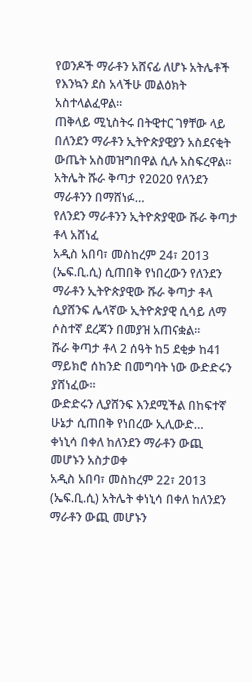የወንዶች ማራቶን አሸናፊ ለሆኑ አትሌቶች የእንኳን ደስ አላችሁ መልዕክት አስተላልፈዋል።
ጠቅላይ ሚኒስትሩ በትዊተር ገፃቸው ላይ በለንደን ማራቶን ኢትዮጵያዊያን አስደናቂት ውጤት አስመዝግበዋል ሲሉ አስፍረዋል።
አትሌት ሹራ ቅጣታ የ2020 የለንደን ማራቶንን በማሸነፉ…
የለንደን ማራቶንን ኢትዮጵያዊው ሹራ ቅጣታ ቶላ አሸነፈ
አዲስ አበባ፣ መስከረም 24፣ 2013 (ኤፍ.ቢ.ሲ) ሲጠበቅ የነበረውን የለንደን ማራቶን ኢትዮጵያዊው ሹራ ቅጣታ ቶላ ሲያሸንፍ ሌላኛው ኢትዮጵያዊ ሲሳይ ለማ ሶስተኛ ደረጃን በመያዝ አጠናቋል።
ሹራ ቅጣታ ቶላ 2 ሰዓት ከ5 ደቂቃ ከ41 ማይክሮ ሰከንድ በመግባት ነው ውድድሩን ያሸነፈው።
ውድድሩን ሊያሸንፍ እንደሚችል በከፍተኛ ሁኔታ ሲጠበቅ የነበረው ኢሊውድ…
ቀነኒሳ በቀለ ከለንደን ማራቶን ውጪ መሆኑን አስታወቀ
አዲስ አበባ፣ መስከረም 22፣ 2013 (ኤፍ.ቢ.ሲ) አትሌት ቀነኒሳ በቀለ ከለንደን ማራቶን ውጪ መሆኑን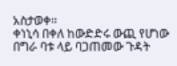አስታወቀ፡፡
ቀነኒሳ በቀለ ከውድድሩ ውጪ የሆነው በግራ ባቱ ላይ ባጋጠመው ጉዳት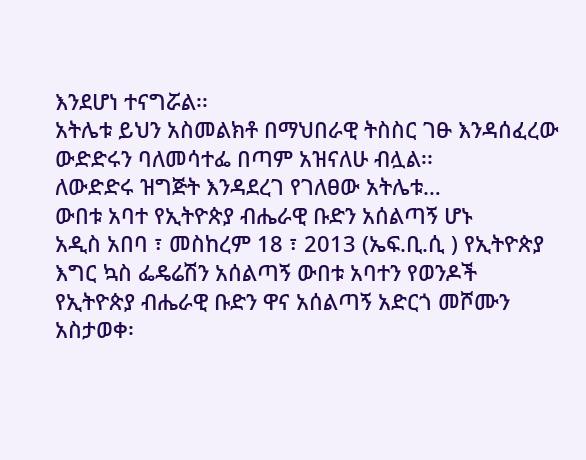እንደሆነ ተናግሯል፡፡
አትሌቱ ይህን አስመልክቶ በማህበራዊ ትስስር ገፁ እንዳሰፈረው ውድድሩን ባለመሳተፌ በጣም አዝናለሁ ብሏል፡፡
ለውድድሩ ዝግጅት እንዳደረገ የገለፀው አትሌቱ…
ውበቱ አባተ የኢትዮጵያ ብሔራዊ ቡድን አሰልጣኝ ሆኑ
አዲስ አበባ ፣ መስከረም 18 ፣ 2013 (ኤፍ.ቢ.ሲ ) የኢትዮጵያ እግር ኳስ ፌዴሬሽን አሰልጣኝ ውበቱ አባተን የወንዶች የኢትዮጵያ ብሔራዊ ቡድን ዋና አሰልጣኝ አድርጎ መሾሙን አስታወቀ፡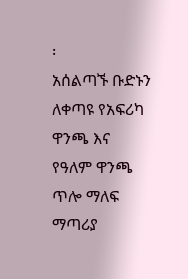፡
አሰልጣኙ ቡድኑን ለቀጣዩ የአፍሪካ ዋንጫ እና የዓለም ዋንጫ ጥሎ ማለፍ ማጣሪያ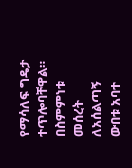የማሳለፍ ግዴታ ተጥሎባቸዋል።
በስምምነቱ መሰረት ለአሰልጣኝ ውበቱ አባተ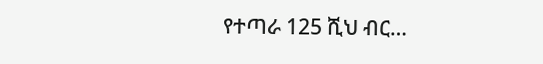የተጣራ 125 ሺህ ብር…